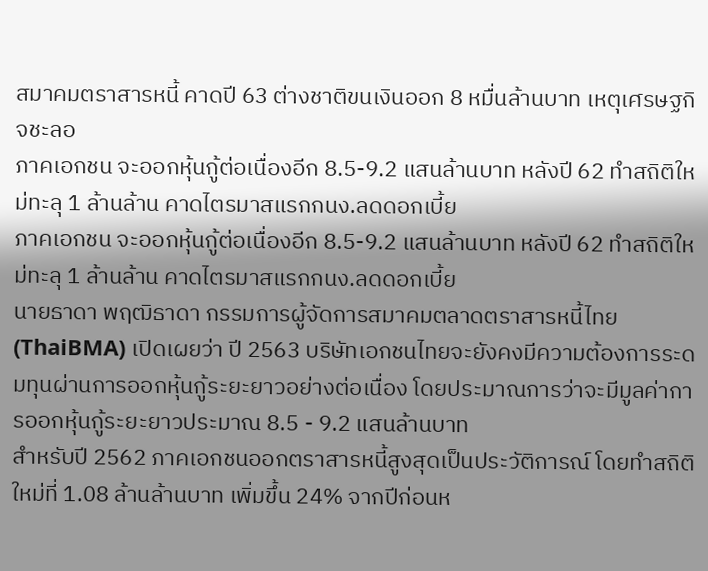สมาคมตราสารหนี้ คาดปี 63 ต่างชาติขนเงินออก 8 หมื่นล้านบาท เหตุเศรษฐกิจชะลอ
ภาคเอกชน จะออกหุ้นกู้ต่อเนื่องอีก 8.5-9.2 แสนล้านบาท หลังปี 62 ทำสถิติใหม่ทะลุ 1 ล้านล้าน คาดไตรมาสแรกกนง.ลดดอกเบี้ย
ภาคเอกชน จะออกหุ้นกู้ต่อเนื่องอีก 8.5-9.2 แสนล้านบาท หลังปี 62 ทำสถิติใหม่ทะลุ 1 ล้านล้าน คาดไตรมาสแรกกนง.ลดดอกเบี้ย
นายธาดา พฤฒิธาดา กรรมการผู้จัดการสมาคมตลาดตราสารหนี้ไทย (ThaiBMA) เปิดเผยว่า ปี 2563 บริษัทเอกชนไทยจะยังคงมีความต้องการระดมทุนผ่านการออกหุ้นกู้ระยะยาวอย่างต่อเนื่อง โดยประมาณการว่าจะมีมูลค่าการออกหุ้นกู้ระยะยาวประมาณ 8.5 - 9.2 แสนล้านบาท
สำหรับปี 2562 ภาคเอกชนออกตราสารหนี้สูงสุดเป็นประวัติการณ์ โดยทำสถิติใหม่ที่ 1.08 ล้านล้านบาท เพิ่มขึ้น 24% จากปีก่อนห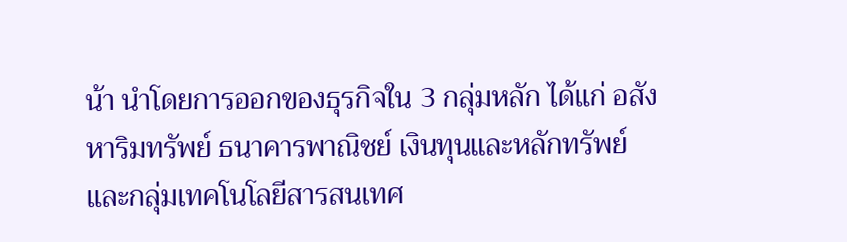น้า นำโดยการออกของธุรกิจใน 3 กลุ่มหลัก ได้แก่ อสังหาริมทรัพย์ ธนาคารพาณิชย์ เงินทุนและหลักทรัพย์ และกลุ่มเทคโนโลยีสารสนเทศ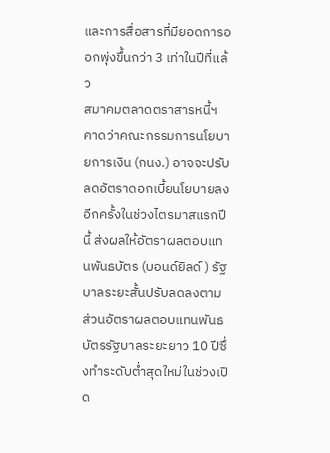และการสื่อสารที่มียอดการออกพุ่งขึ้นกว่า 3 เท่าในปีที่แล้ว
สมาคมตลาดตราสารหนี้ฯ คาดว่าคณะกรรมการนโยบายการเงิน (กนง.) อาจจะปรับลดอัตราดอกเบี้ยนโยบายลงอีกครั้งในช่วงไตรมาสแรกปีนี้ ส่งผลให้อัตราผลตอบแทนพันธบัตร (บอนด์ยิลด์ ) รัฐบาลระยะสั้นปรับลดลงตาม ส่วนอัตราผลตอบแทนพันธบัตรรัฐบาลระยะยาว 10 ปีซึ่งทำระดับต่ำสุดใหม่ในช่วงเปิด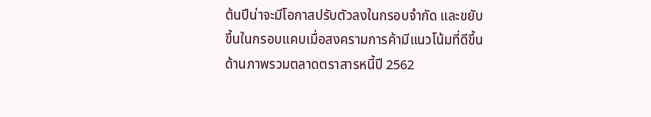ต้นปีน่าจะมีโอกาสปรับตัวลงในกรอบจำกัด และขยับขึ้นในกรอบแคบเมื่อสงครามการค้ามีแนวโน้มที่ดีขึ้น
ด้านภาพรวมตลาดตราสารหนี้ปี 2562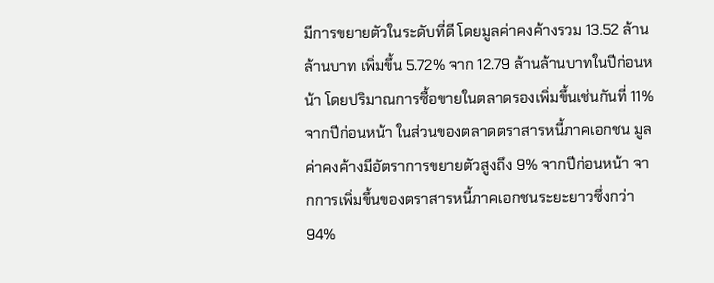มีการขยายตัวในระดับที่ดี โดยมูลค่าคงค้างรวม 13.52 ล้านล้านบาท เพิ่มขึ้น 5.72% จาก 12.79 ล้านล้านบาทในปีก่อนหน้า โดยปริมาณการซื้อขายในตลาดรองเพิ่มขึ้นเช่นกันที่ 11% จากปีก่อนหน้า ในส่วนของตลาดตราสารหนี้ภาคเอกชน มูลค่าคงค้างมีอัตราการขยายตัวสูงถึง 9% จากปีก่อนหน้า จากการเพิ่มขึ้นของตราสารหนี้ภาคเอกชนระยะยาวซึ่งกว่า 94%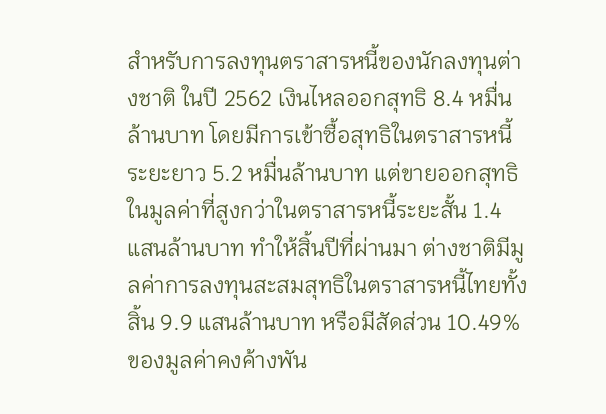สำหรับการลงทุนตราสารหนี้ของนักลงทุนต่างชาติ ในปี 2562 เงินไหลออกสุทธิ 8.4 หมื่นล้านบาท โดยมีการเข้าซื้อสุทธิในตราสารหนี้ระยะยาว 5.2 หมื่นล้านบาท แต่ขายออกสุทธิในมูลค่าที่สูงกว่าในตราสารหนี้ระยะสั้น 1.4 แสนล้านบาท ทำให้สิ้นปีที่ผ่านมา ต่างชาติมีมูลค่าการลงทุนสะสมสุทธิในตราสารหนี้ไทยทั้งสิ้น 9.9 แสนล้านบาท หรือมีสัดส่วน 10.49% ของมูลค่าคงค้างพัน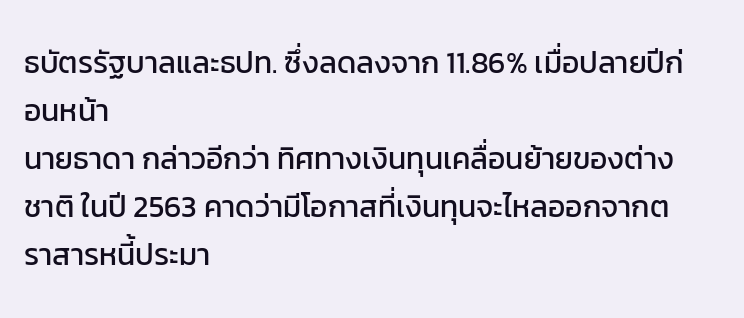ธบัตรรัฐบาลและธปท. ซึ่งลดลงจาก 11.86% เมื่อปลายปีก่อนหน้า
นายธาดา กล่าวอีกว่า ทิศทางเงินทุนเคลื่อนย้ายของต่างชาติ ในปี 2563 คาดว่ามีโอกาสที่เงินทุนจะไหลออกจากตราสารหนี้ประมา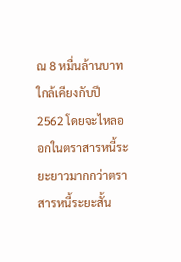ณ 8 หมื่นล้านบาท ใกล้เคียงกับปี 2562 โดยจะไหลออกในตราสารหนี้ระยะยาวมากกว่าตราสารหนี้ระยะสั้น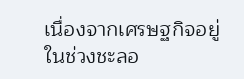เนื่องจากเศรษฐกิจอยู่ในช่วงชะลอ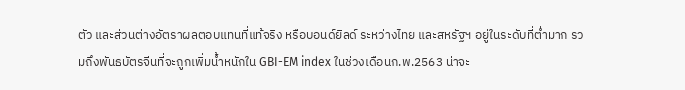ตัว และส่วนต่างอัตราผลตอบแทนที่แท้จริง หรือบอนด์ยิลด์ ระหว่างไทย และสหรัฐฯ อยู่ในระดับที่ต่ำมาก รวมถึงพันธบัตรจีนที่จะถูกเพิ่มน้ำหนักใน GBI-EM index ในช่วงเดือนก.พ.2563 น่าจะ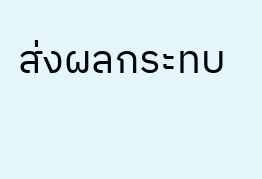ส่งผลกระทบ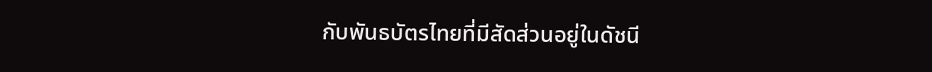กับพันธบัตรไทยที่มีสัดส่วนอยู่ในดัชนี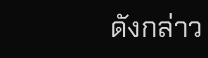ดังกล่าว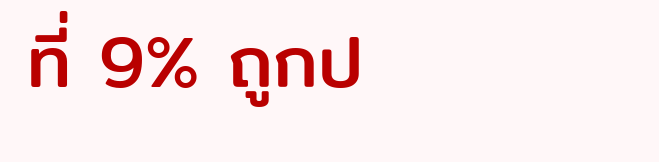ที่ 9% ถูกป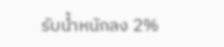รับน้ำหนักลง 2%